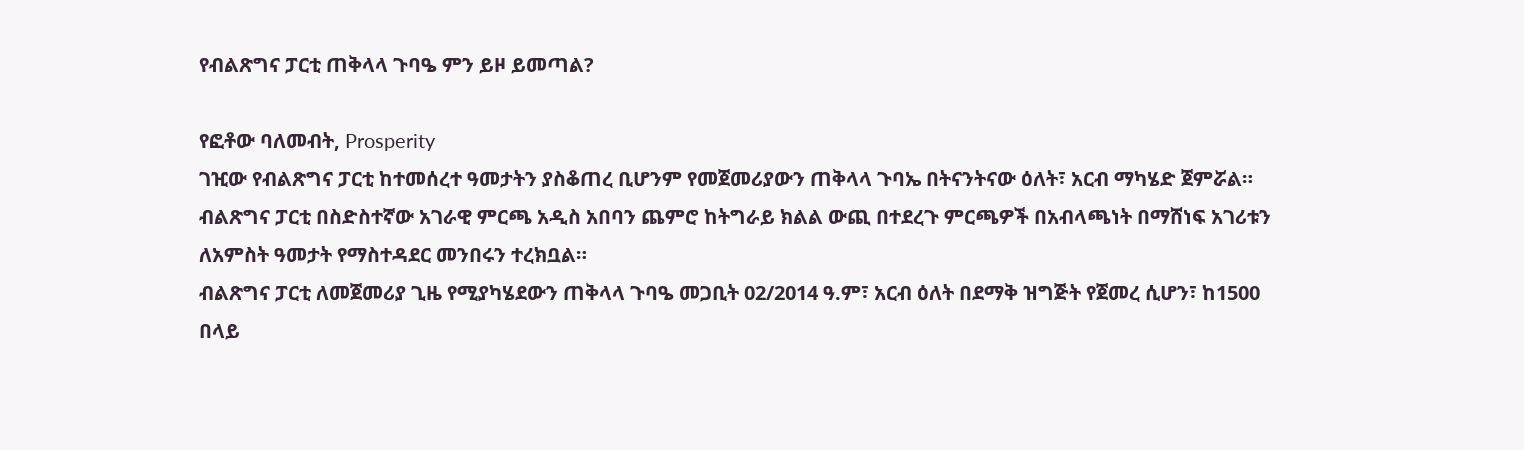የብልጽግና ፓርቲ ጠቅላላ ጉባዔ ምን ይዞ ይመጣል?

የፎቶው ባለመብት, Prosperity
ገዢው የብልጽግና ፓርቲ ከተመሰረተ ዓመታትን ያስቆጠረ ቢሆንም የመጀመሪያውን ጠቅላላ ጉባኤ በትናንትናው ዕለት፣ አርብ ማካሄድ ጀምሯል።
ብልጽግና ፓርቲ በስድስተኛው አገራዊ ምርጫ አዲስ አበባን ጨምሮ ከትግራይ ክልል ውጪ በተደረጉ ምርጫዎች በአብላጫነት በማሸነፍ አገሪቱን ለአምስት ዓመታት የማስተዳደር መንበሩን ተረክቧል።
ብልጽግና ፓርቲ ለመጀመሪያ ጊዜ የሚያካሄደውን ጠቅላላ ጉባዔ መጋቢት 02/2014 ዓ.ም፣ አርብ ዕለት በደማቅ ዝግጅት የጀመረ ሲሆን፣ ከ1500 በላይ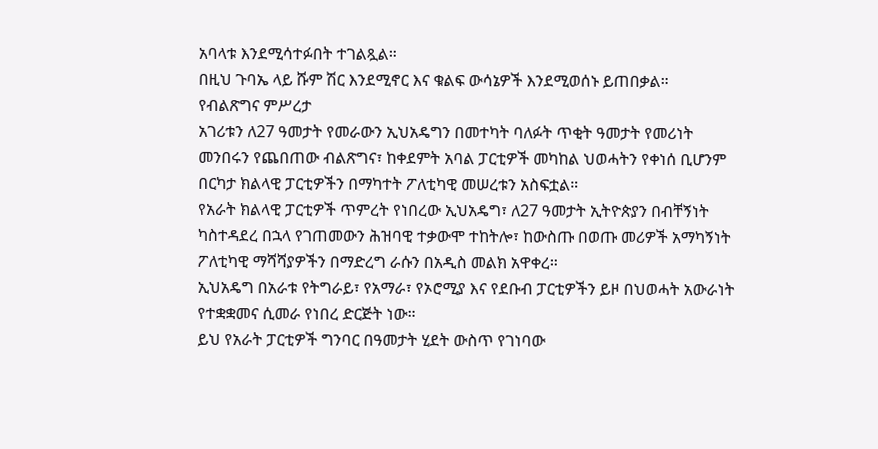አባላቱ እንደሚሳተፉበት ተገልጿል።
በዚህ ጉባኤ ላይ ሹም ሽር እንደሚኖር እና ቁልፍ ውሳኔዎች እንደሚወሰኑ ይጠበቃል።
የብልጽግና ምሥረታ
አገሪቱን ለ27 ዓመታት የመራውን ኢህአዴግን በመተካት ባለፉት ጥቂት ዓመታት የመሪነት መንበሩን የጨበጠው ብልጽግና፣ ከቀደምት አባል ፓርቲዎች መካከል ህወሓትን የቀነሰ ቢሆንም በርካታ ክልላዊ ፓርቲዎችን በማካተት ፖለቲካዊ መሠረቱን አስፍቷል።
የአራት ክልላዊ ፓርቲዎች ጥምረት የነበረው ኢህአዴግ፣ ለ27 ዓመታት ኢትዮጵያን በብቸኝነት ካስተዳደረ በኋላ የገጠመውን ሕዝባዊ ተቃውሞ ተከትሎ፣ ከውስጡ በወጡ መሪዎች አማካኝነት ፖለቲካዊ ማሻሻያዎችን በማድረግ ራሱን በአዲስ መልክ አዋቀረ።
ኢህአዴግ በአራቱ የትግራይ፣ የአማራ፣ የኦሮሚያ እና የደቡብ ፓርቲዎችን ይዞ በህወሓት አውራነት የተቋቋመና ሲመራ የነበረ ድርጅት ነው።
ይህ የአራት ፓርቲዎች ግንባር በዓመታት ሂደት ውስጥ የገነባው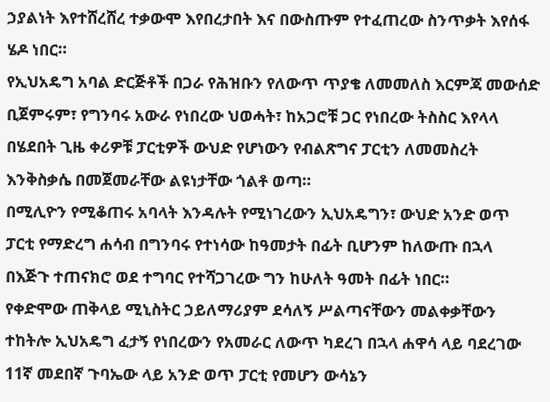ኃያልነት እየተሸረሸረ ተቃውሞ እየበረታበት እና በውስጡም የተፈጠረው ስንጥቃት እየሰፋ ሄዶ ነበር።
የኢህአዴግ አባል ድርጅቶች በጋራ የሕዝቡን የለውጥ ጥያቄ ለመመለስ እርምጃ መውሰድ ቢጀምሩም፣ የግንባሩ አውራ የነበረው ህወሓት፣ ከአጋሮቹ ጋር የነበረው ትስስር እየላላ በሄደበት ጊዜ ቀሪዎቹ ፓርቲዎች ውህድ የሆነውን የብልጽግና ፓርቲን ለመመስረት እንቅስቃሴ በመጀመራቸው ልዩነታቸው ጎልቶ ወጣ።
በሚሊዮን የሚቆጠሩ አባላት እንዳሉት የሚነገረውን ኢህአዴግን፣ ውህድ አንድ ወጥ ፓርቲ የማድረግ ሐሳብ በግንባሩ የተነሳው ከዓመታት በፊት ቢሆንም ከለውጡ በኋላ በእጅጉ ተጠናክሮ ወደ ተግባር የተሻጋገረው ግን ከሁለት ዓመት በፊት ነበር።
የቀድሞው ጠቅላይ ሚኒስትር ኃይለማሪያም ደሳለኝ ሥልጣናቸውን መልቀቃቸውን ተከትሎ ኢህአዴግ ፈታኝ የነበረውን የአመራር ለውጥ ካደረገ በኋላ ሐዋሳ ላይ ባደረገው 11ኛ መደበኛ ጉባኤው ላይ አንድ ወጥ ፓርቲ የመሆን ውሳኔን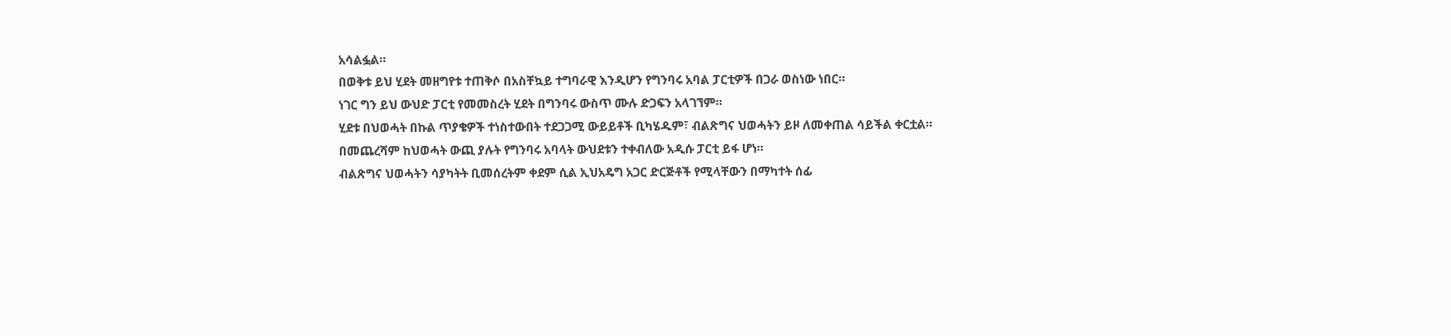አሳልፏል።
በወቅቱ ይህ ሂደት መዘግየቱ ተጠቅሶ በአስቸኳይ ተግባራዊ እንዲሆን የግንባሩ አባል ፓርቲዎች በጋራ ወስነው ነበር።
ነገር ግን ይህ ውህድ ፓርቲ የመመስረት ሂደት በግንባሩ ውስጥ ሙሉ ድጋፍን አላገኘም።
ሂደቱ በህወሓት በኩል ጥያቄዎች ተነስተውበት ተደጋጋሚ ውይይቶች ቢካሄዱም፣ ብልጽግና ህወሓትን ይዞ ለመቀጠል ሳይችል ቀርቷል።
በመጨረሻም ከህወሓት ውጪ ያሉት የግንባሩ አባላት ውህደቱን ተቀብለው አዲሱ ፓርቲ ይፋ ሆነ።
ብልጽግና ህወሓትን ሳያካትት ቢመሰረትም ቀደም ሲል ኢህአዴግ አጋር ድርጅቶች የሚላቸውን በማካተት ሰፊ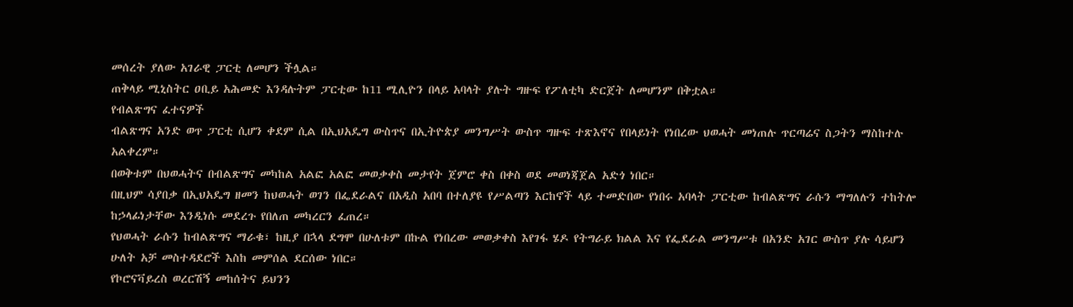መሰረት ያለው አገራዊ ፓርቲ ለመሆን ችሏል።
ጠቅላይ ሚኒስትር ዐቢይ አሕመድ እንዳሉትም ፓርቲው ከ11 ሚሊዮን በላይ አባላት ያሉት ግዙፍ የፖለቲካ ድርጀት ለመሆንም በቅቷል።
የብልጽግና ፈተናዎች
ብልጽግና አንድ ወጥ ፓርቲ ሲሆን ቀደም ሲል በኢህአዴግ ውስጥና በኢትዮጵያ መንግሥት ውስጥ ግዙፍ ተጽእኖና የበላይነት የነበረው ህወሓት መነጠሉ ጥርጣሬና ስጋትን ማስከተሉ አልቀረም።
በወቅቱም በህወሓትና በብልጽግና መካከል አልፎ አልፎ መወቃቀስ መታየት ጀምሮ ቀስ በቀስ ወደ መወነጃጀል አድጎ ነበር።
በዚህም ሳያበቃ በኢህአዴግ ዘመን ከህወሓት ወገን በፌደራልና በአዲስ አበባ በተለያዩ የሥልጣን እርከኖች ላይ ተመድበው የነበሩ አባላት ፓርቲው ከብልጽግና ራሱን ማግለሉን ተከትሎ ከኃላፊነታቸው እንዲነሱ መደረጉ የበለጠ መካረርን ፈጠረ።
የህወሓት ራሱን ከብልጽግና ማራቁ፣ ከዚያ በኋላ ደግሞ በሁለቱም በኩል የነበረው መወቃቀስ እየገፋ ሄዶ የትግራይ ክልል እና የፌደራል መንግሥቱ በአንድ አገር ውስጥ ያሉ ሳይሆን ሁለት አቻ መስተዳደሮች እስከ መምሰል ደርሰው ነበር።
የኮሮናቫይረስ ወረርሽኝ መከሰትና ይህንን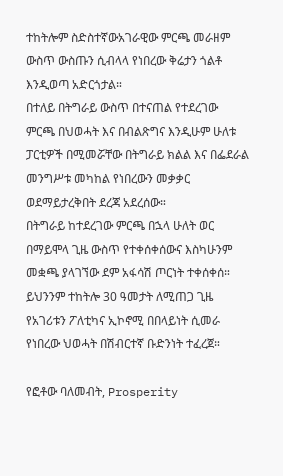ተከትሎም ስድስተኛውአገራዊው ምርጫ መራዘም ውስጥ ውስጡን ሲብላላ የነበረው ቅሬታን ጎልቶ እንዲወጣ አድርጎታል።
በተለይ በትግራይ ውስጥ በተናጠል የተደረገው ምርጫ በህወሓት እና በብልጽግና እንዲሁም ሁለቱ ፓርቲዎች በሚመሯቸው በትግራይ ክልል እና በፌደራል መንግሥቱ መካከል የነበረውን መቃቃር ወደማይታረቅበት ደረጃ አደረሰው።
በትግራይ ከተደረገው ምርጫ በኋላ ሁለት ወር በማይሞላ ጊዜ ውስጥ የተቀሰቀሰውና እስካሁንም መቋጫ ያላገኘው ደም አፋሳሽ ጦርነት ተቀሰቀሰ። ይህንንም ተከትሎ 30 ዓመታት ለሚጠጋ ጊዜ የአገሪቱን ፖለቲካና ኢኮኖሚ በበላይነት ሲመራ የነበረው ህወሓት በሽብርተኛ ቡድንነት ተፈረጀ።

የፎቶው ባለመብት, Prosperity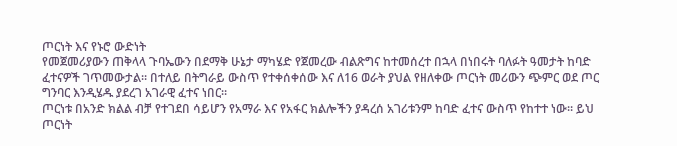ጦርነት እና የኑሮ ውድነት
የመጀመሪያውን ጠቅላላ ጉባኤውን በደማቅ ሁኔታ ማካሄድ የጀመረው ብልጽግና ከተመሰረተ በኋላ በነበሩት ባለፉት ዓመታት ከባድ ፈተናዎች ገጥመውታል። በተለይ በትግራይ ውስጥ የተቀሰቀሰው እና ለ16 ወራት ያህል የዘለቀው ጦርነት መሪውን ጭምር ወደ ጦር ግንባር እንዲሄዱ ያደረገ አገራዊ ፈተና ነበር።
ጦርነቱ በአንድ ክልል ብቻ የተገደበ ሳይሆን የአማራ እና የአፋር ክልሎችን ያዳረሰ አገሪቱንም ከባድ ፈተና ውስጥ የከተተ ነው። ይህ ጦርነት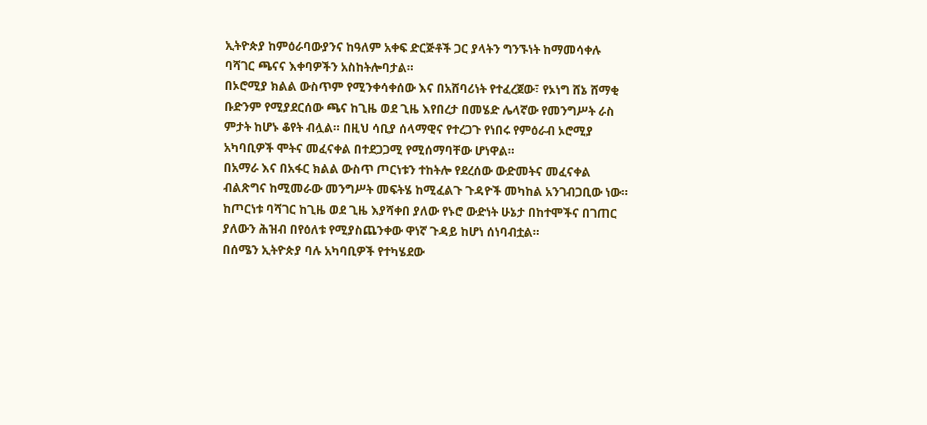ኢትዮጵያ ከምዕራባውያንና ከዓለም አቀፍ ድርጅቶች ጋር ያላትን ግንኙነት ከማመሳቀሉ ባሻገር ጫናና እቀባዎችን አስከትሎባታል።
በኦሮሚያ ክልል ውስጥም የሚንቀሳቀሰው እና በአሸባሪነት የተፈረጀው፣ የኦነግ ሸኔ ሸማቂ ቡድንም የሚያደርሰው ጫና ከጊዜ ወደ ጊዜ እየበረታ በመሄድ ሌላኛው የመንግሥት ራስ ምታት ከሆኑ ቆየት ብሏል። በዚህ ሳቢያ ሰላማዊና የተረጋጉ የነበሩ የምዕራብ ኦሮሚያ አካባቢዎች ሞትና መፈናቀል በተደጋጋሚ የሚሰማባቸው ሆነዋል።
በአማራ እና በአፋር ክልል ውስጥ ጦርነቱን ተከትሎ የደረሰው ውድመትና መፈናቀል ብልጽግና ከሚመራው መንግሥት መፍትሄ ከሚፈልጉ ጉዳዮች መካከል አንገብጋቢው ነው።
ከጦርነቱ ባሻገር ከጊዜ ወደ ጊዜ እያሻቀበ ያለው የኑሮ ውድነት ሁኔታ በከተሞችና በገጠር ያለውን ሕዝብ በየዕለቱ የሚያስጨንቀው ዋነኛ ጉዳይ ከሆነ ሰነባብቷል።
በሰሜን ኢትዮጵያ ባሉ አካባቢዎች የተካሄደው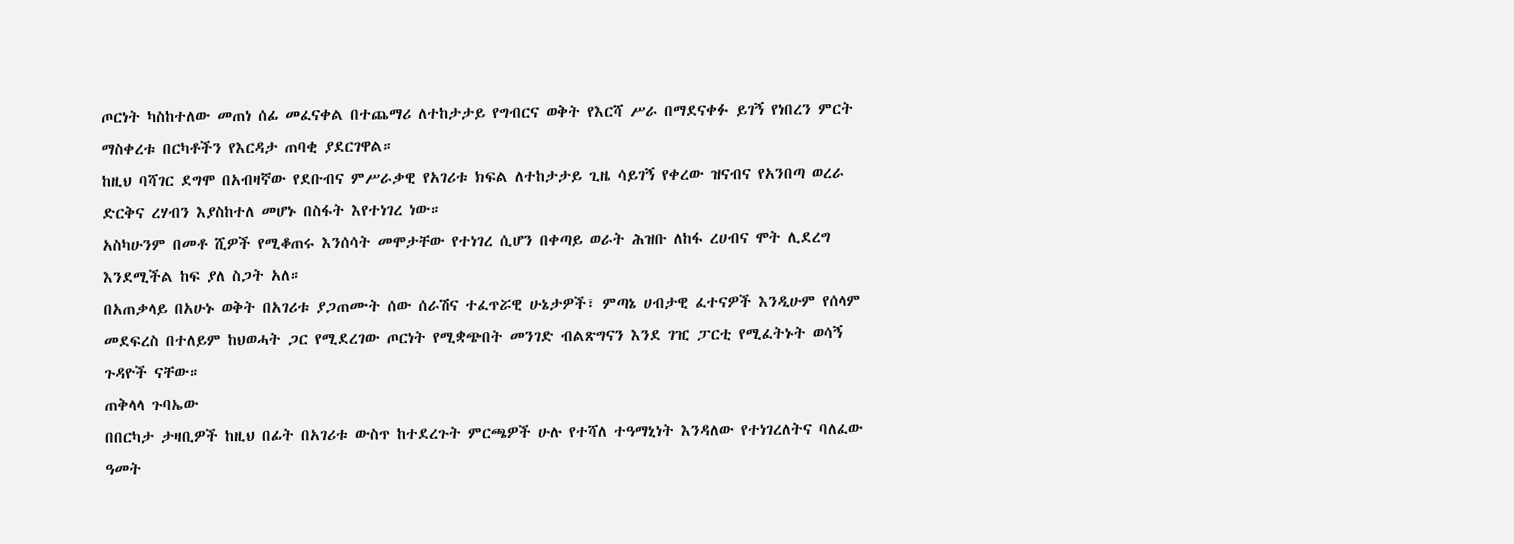ጦርነት ካስከተለው መጠነ ሰፊ መፈናቀል በተጨማሪ ለተከታታይ የግብርና ወቅት የእርሻ ሥራ በማደናቀፉ ይገኝ የነበረን ምርት ማስቀረቱ በርካቶችን የእርዳታ ጠባቂ ያደርገዋል።
ከዚህ ባሻገር ደግሞ በአብዛኛው የደቡብና ምሥራቃዊ የአገሪቱ ክፍል ለተከታታይ ጊዜ ሳይገኝ የቀረው ዝናብና የአንበጣ ወረራ ድርቅና ረሃብን እያስከተለ መሆኑ በስፋት እየተነገረ ነው።
አስካሁንም በመቶ ሺዎች የሚቆጠሩ እንሰሳት መሞታቸው የተነገረ ሲሆን በቀጣይ ወራት ሕዝቡ ለከፋ ረሀብና ሞት ሊደረግ እንደሚችል ከፍ ያለ ስጋት አለ።
በአጠቃላይ በአሁኑ ወቅት በአገሪቱ ያጋጠሙት ሰው ሰራሽና ተፈጥሯዊ ሁኔታዎች፣ ምጣኔ ሀብታዊ ፈተናዎች እንዲሁም የሰላም መደፍረስ በተለይም ከህወሓት ጋር የሚደረገው ጦርነት የሚቋጭበት መንገድ ብልጽግናን እንደ ገዢ ፓርቲ የሚፈትኑት ወሳኝ ጉዳዮች ናቸው።
ጠቅላላ ጉባኤው
በበርካታ ታዛቢዎች ከዚህ በፊት በአገሪቱ ውስጥ ከተደረጉት ምርጫዎች ሁሉ የተሻለ ተዓማኒነት እንዳለው የተነገረለትና ባለፈው ዓመት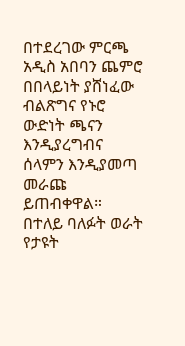በተደረገው ምርጫ አዲስ አበባን ጨምሮ በበላይነት ያሸነፈው ብልጽግና የኑሮ ውድነት ጫናን እንዲያረግብና ሰላምን እንዲያመጣ መራጩ ይጠብቀዋል።
በተለይ ባለፉት ወራት የታዩት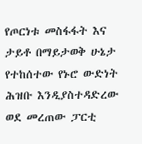የጦርነቱ መስፋፋት እና ታይቶ በማይታወቅ ሁኔታ የተከሰተው የኑሮ ውድነት ሕዝቡ እንዲያስተዳድረው ወደ መረጠው ፓርቲ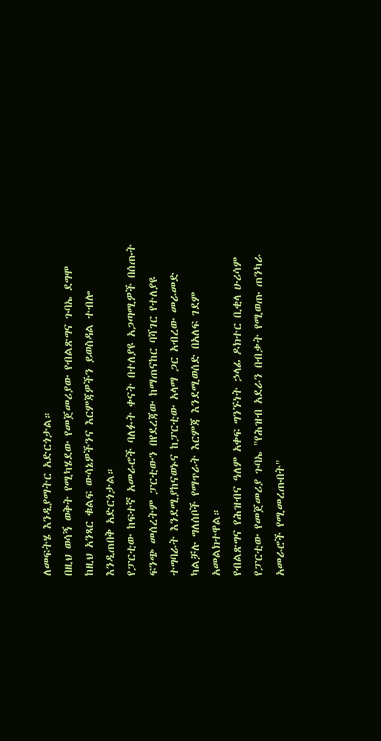ለመፍትሄ እንዲያማትር አድርጎታል።
በዚህ ወሳኝ ወቅት የሚካሄደው የመጀመሪያው የብልጽግና ጉባኤ ደግሞ ከዚህ አንጻር ቁልፍ ውሳኔዎችንና እርምጃዎችን ይወስዳል ተብሎ እንዲጠበቅ አድርጎታል።
የፓርቲው ከፍተኛ አመራሮች ባለፉት ቀናት በተለያዩ አጋጣሚዎች በሰጡት ፍንጭ መሰረትም ፓርቲውን በየደረጃው ከማጠናከር ባሻገር የተለያዩ ተግባራት እንደሚያከናወኑና ከፓርቲው አላማ ጋር አብረው መራመድ ካልቻሉ ግለሰቦች የማጥራት እርምጃ እንደሚወሰድ በአለፍ ገደም አመልክተዋል።
የብልጽግና የሕዝብና ዓለም አቀፍ ግንኙነት ኃላፊ ዶክተር ቢቂላ ሁሪሳም የፓርቲው የመጀመሪያ ጉባኤ "የሕዝብ አደራን በብቃት የሚወጡ ጠንካራ አመራሮች የሚመረጡበት"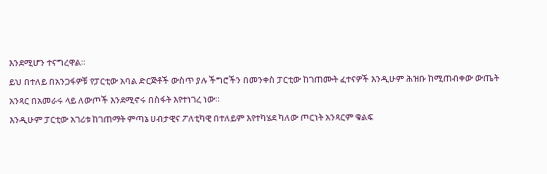እንደሚሆን ተናግረዋል።
ይህ በተለይ በአንጋፋዎቹ የፓርቲው አባል ድርጅቶች ውስጥ ያሉ ችግሮችን በመንቀስ ፓርቲው ከገጠሙት ፈተናዎች እንዲሁም ሕዝቡ ከሚጠብቀው ውጤት አንጻር በአመራሩ ላይ ለውጦች እንደሚኖሩ በስፋት እየተነገረ ነው።
እንዲሁም ፓርቲው አገሪቱ ከገጠማት ምጣኔ ሀብታዊና ፖለቲካዊ በተለይም እየተካሄደ ካለው ጦርነት አንጻርም ቁልፍ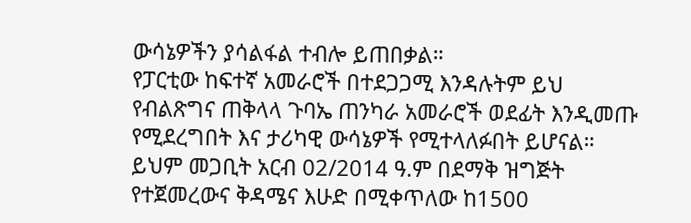ውሳኔዎችን ያሳልፋል ተብሎ ይጠበቃል።
የፓርቲው ከፍተኛ አመራሮች በተደጋጋሚ እንዳሉትም ይህ የብልጽግና ጠቅላላ ጉባኤ ጠንካራ አመራሮች ወደፊት እንዲመጡ የሚደረግበት እና ታሪካዊ ውሳኔዎች የሚተላለፉበት ይሆናል።
ይህም መጋቢት አርብ 02/2014 ዓ.ም በደማቅ ዝግጅት የተጀመረውና ቅዳሜና እሁድ በሚቀጥለው ከ1500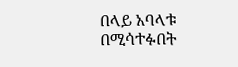በላይ አባላቱ በሚሳተፉበት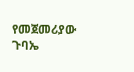የመጀመሪያው ጉባኤ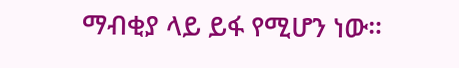ማብቂያ ላይ ይፋ የሚሆን ነው።